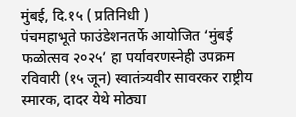मुंबई, दि.१५ ( प्रतिनिधी )
पंचमहाभूते फाउंडेशनतर्फे आयोजित ‘मुंबई फळोत्सव २०२५’ हा पर्यावरणस्नेही उपक्रम रविवारी (१५ जून) स्वातंत्र्यवीर सावरकर राष्ट्रीय स्मारक, दादर येथे मोठ्या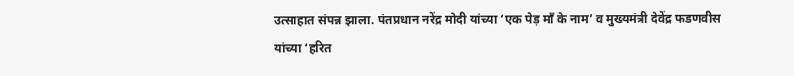उत्साहात संपन्न झाला. पंतप्रधान नरेंद्र मोदी यांच्या ‘एक पेड़ माँ के नाम’ व मुख्यमंत्री देवेंद्र फडणवीस यांच्या ‘हरित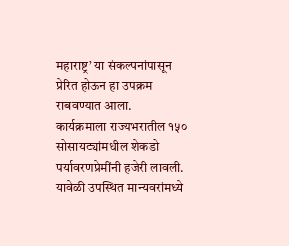महाराष्ट्र’ या संकल्पनांपासून प्रेरित होऊन हा उपक्रम राबवण्यात आला.
कार्यक्रमाला राज्यभरातील १५० सोसायट्यांमधील शेकडो पर्यावरणप्रेमींनी हजेरी लावली. यावेळी उपस्थित मान्यवरांमध्ये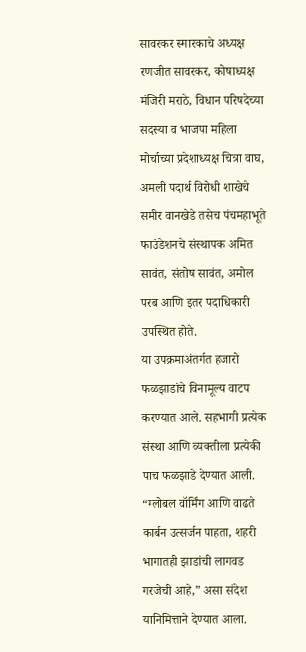सावरकर स्मारकाचे अध्यक्ष रणजीत सावरकर, कोषाध्यक्ष मंजिरी मराठे, विधान परिषदेच्या सदस्या व भाजपा महिला मोर्चाच्या प्रदेशाध्यक्ष चित्रा वाघ, अमली पदार्थ विरोधी शाखेचे समीर वानखेडे तसेच पंचमहाभूते फाउंडेशनचे संस्थापक अमित सावंत, संतोष सावंत, अमोल परब आणि इतर पदाधिकारी उपस्थित होते.
या उपक्रमाअंतर्गत हजारो फळझाडांचे विनामूल्य वाटप करण्यात आले. सहभागी प्रत्येक संस्था आणि व्यक्तीला प्रत्येकी पाच फळझाडे देण्यात आली. “ग्लोबल वॉर्मिंग आणि वाढते कार्बन उत्सर्जन पाहता, शहरी भागातही झाडांची लागवड गरजेची आहे,” असा संदेश यानिमित्ताने देण्यात आला.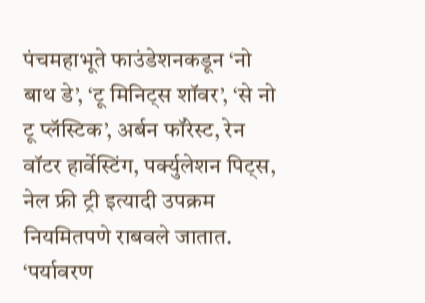पंचमहाभूते फाउंडेशनकडून ‘नो बाथ डे’, ‘टू मिनिट्स शॉवर’, ‘से नो टू प्लॅस्टिक’, अर्बन फॉरेस्ट, रेन वॉटर हार्वेस्टिंग, पर्क्युलेशन पिट्स, नेल फ्री ट्री इत्यादी उपक्रम नियमितपणे राबवले जातात. ‘पर्यावरण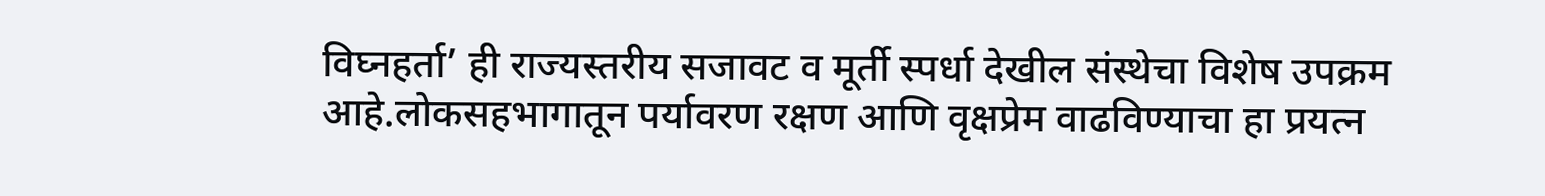विघ्नहर्ता’ ही राज्यस्तरीय सजावट व मूर्ती स्पर्धा देखील संस्थेचा विशेष उपक्रम आहे.लोकसहभागातून पर्यावरण रक्षण आणि वृक्षप्रेम वाढविण्याचा हा प्रयत्न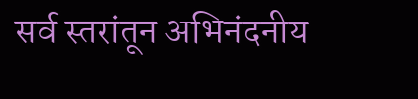सर्व स्तरांतून अभिनंदनीय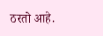ठरतो आहे.